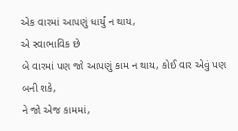એક વારમાં આપણું ધાર્યું ન થાય,
એ સ્વાભાવિક છે
બે વારમાં પણ જો આપણું કામ ન થાય, કોઈ વાર એવું પણ બની શકે,
ને જો એજ કામમાં,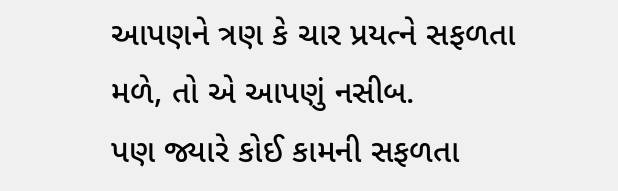આપણને ત્રણ કે ચાર પ્રયત્ને સફળતા મળે, તો એ આપણું નસીબ.
પણ જ્યારે કોઈ કામની સફળતા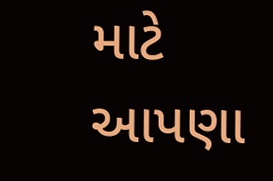માટે આપણા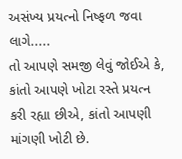અસંખ્ય પ્રયત્નો નિષ્ફળ જવા લાગે.....
તો આપણે સમજી લેવું જોઈએ કે,
કાંતો આપણે ખોટા રસ્તે પ્રયત્ન કરી રહ્યા છીએ, કાંતો આપણી માંગણી ખોટી છે.